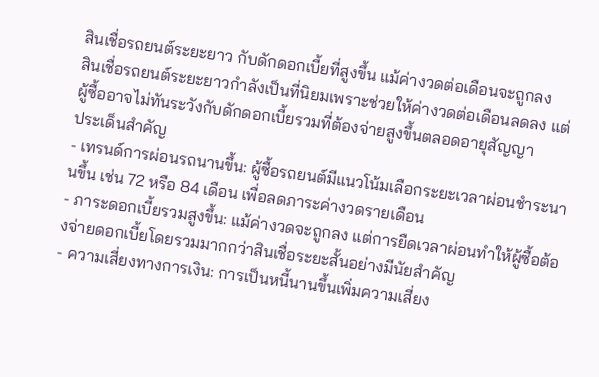สินเชื่อรถยนต์ระยะยาว กับดักดอกเบี้ยที่สูงขึ้น แม้ค่างวดต่อเดือนจะถูกลง
สินเชื่อรถยนต์ระยะยาวกำลังเป็นที่นิยมเพราะช่วยให้ค่างวดต่อเดือนลดลง แต่ผู้ซื้ออาจไม่ทันระวังกับดักดอกเบี้ยรวมที่ต้องจ่ายสูงขึ้นตลอดอายุสัญญา
ประเด็นสำคัญ
- เทรนด์การผ่อนรถนานขึ้น: ผู้ซื้อรถยนต์มีแนวโน้มเลือกระยะเวลาผ่อนชำระนานขึ้น เช่น 72 หรือ 84 เดือน เพื่อลดภาระค่างวดรายเดือน
- ภาระดอกเบี้ยรวมสูงขึ้น: แม้ค่างวดจะถูกลง แต่การยืดเวลาผ่อนทำให้ผู้ซื้อต้องจ่ายดอกเบี้ยโดยรวมมากกว่าสินเชื่อระยะสั้นอย่างมีนัยสำคัญ
- ความเสี่ยงทางการเงิน: การเป็นหนี้นานขึ้นเพิ่มความเสี่ยง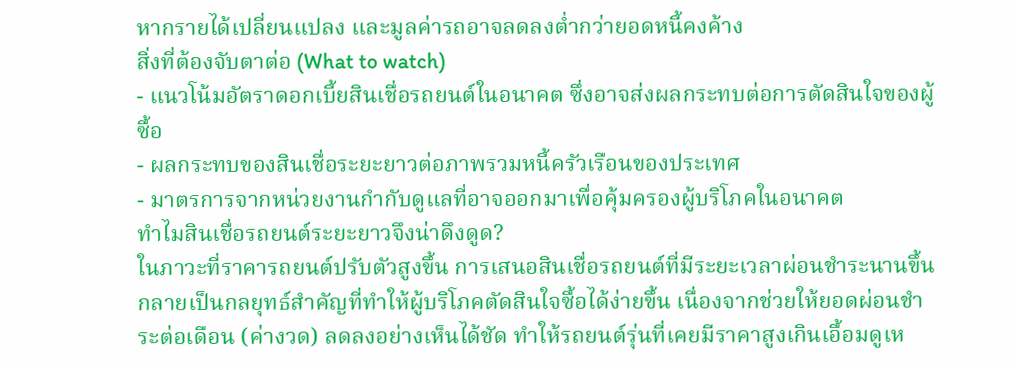หากรายได้เปลี่ยนแปลง และมูลค่ารถอาจลดลงต่ำกว่ายอดหนี้คงค้าง
สิ่งที่ต้องจับตาต่อ (What to watch)
- แนวโน้มอัตราดอกเบี้ยสินเชื่อรถยนต์ในอนาคต ซึ่งอาจส่งผลกระทบต่อการตัดสินใจของผู้ซื้อ
- ผลกระทบของสินเชื่อระยะยาวต่อภาพรวมหนี้ครัวเรือนของประเทศ
- มาตรการจากหน่วยงานกำกับดูแลที่อาจออกมาเพื่อคุ้มครองผู้บริโภคในอนาคต
ทำไมสินเชื่อรถยนต์ระยะยาวจึงน่าดึงดูด?
ในภาวะที่ราคารถยนต์ปรับตัวสูงขึ้น การเสนอสินเชื่อรถยนต์ที่มีระยะเวลาผ่อนชำระนานขึ้นกลายเป็นกลยุทธ์สำคัญที่ทำให้ผู้บริโภคตัดสินใจซื้อได้ง่ายขึ้น เนื่องจากช่วยให้ยอดผ่อนชำระต่อเดือน (ค่างวด) ลดลงอย่างเห็นได้ชัด ทำให้รถยนต์รุ่นที่เคยมีราคาสูงเกินเอื้อมดูเห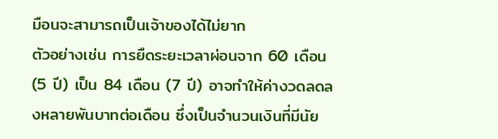มือนจะสามารถเป็นเจ้าของได้ไม่ยาก
ตัวอย่างเช่น การยืดระยะเวลาผ่อนจาก 60 เดือน (5 ปี) เป็น 84 เดือน (7 ปี) อาจทำให้ค่างวดลดลงหลายพันบาทต่อเดือน ซึ่งเป็นจำนวนเงินที่มีนัย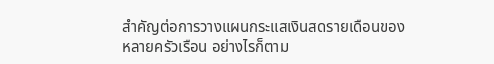สำคัญต่อการวางแผนกระแสเงินสดรายเดือนของหลายครัวเรือน อย่างไรก็ตาม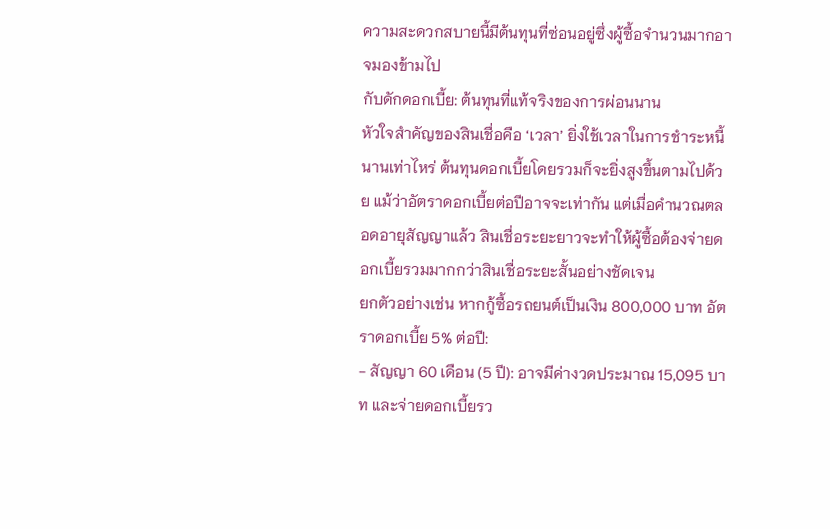ความสะดวกสบายนี้มีต้นทุนที่ซ่อนอยู่ซึ่งผู้ซื้อจำนวนมากอาจมองข้ามไป
กับดักดอกเบี้ย: ต้นทุนที่แท้จริงของการผ่อนนาน
หัวใจสำคัญของสินเชื่อคือ ‘เวลา’ ยิ่งใช้เวลาในการชำระหนี้นานเท่าไหร่ ต้นทุนดอกเบี้ยโดยรวมก็จะยิ่งสูงขึ้นตามไปด้วย แม้ว่าอัตราดอกเบี้ยต่อปีอาจจะเท่ากัน แต่เมื่อคำนวณตลอดอายุสัญญาแล้ว สินเชื่อระยะยาวจะทำให้ผู้ซื้อต้องจ่ายดอกเบี้ยรวมมากกว่าสินเชื่อระยะสั้นอย่างชัดเจน
ยกตัวอย่างเช่น หากกู้ซื้อรถยนต์เป็นเงิน 800,000 บาท อัตราดอกเบี้ย 5% ต่อปี:
- สัญญา 60 เดือน (5 ปี): อาจมีค่างวดประมาณ 15,095 บาท และจ่ายดอกเบี้ยรว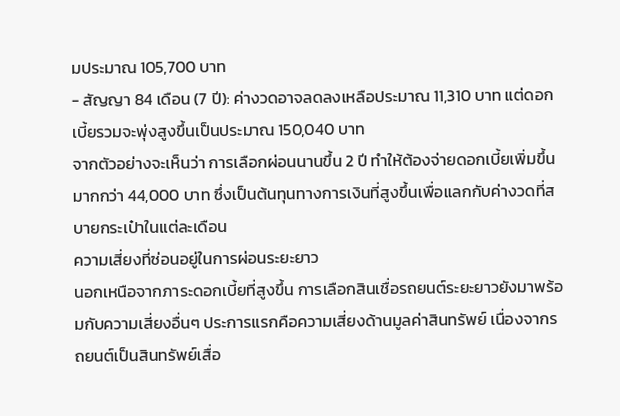มประมาณ 105,700 บาท
- สัญญา 84 เดือน (7 ปี): ค่างวดอาจลดลงเหลือประมาณ 11,310 บาท แต่ดอกเบี้ยรวมจะพุ่งสูงขึ้นเป็นประมาณ 150,040 บาท
จากตัวอย่างจะเห็นว่า การเลือกผ่อนนานขึ้น 2 ปี ทำให้ต้องจ่ายดอกเบี้ยเพิ่มขึ้นมากกว่า 44,000 บาท ซึ่งเป็นต้นทุนทางการเงินที่สูงขึ้นเพื่อแลกกับค่างวดที่สบายกระเป๋าในแต่ละเดือน
ความเสี่ยงที่ซ่อนอยู่ในการผ่อนระยะยาว
นอกเหนือจากภาระดอกเบี้ยที่สูงขึ้น การเลือกสินเชื่อรถยนต์ระยะยาวยังมาพร้อมกับความเสี่ยงอื่นๆ ประการแรกคือความเสี่ยงด้านมูลค่าสินทรัพย์ เนื่องจากรถยนต์เป็นสินทรัพย์เสื่อ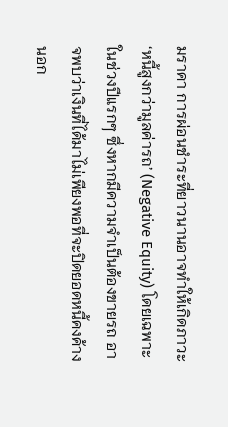มราคา การผ่อนชำระที่ยาวนานอาจทำให้เกิดภาวะ ‘หนี้สูงกว่ามูลค่ารถ’ (Negative Equity) โดยเฉพาะในช่วงปีแรกๆ ซึ่งหากมีความจำเป็นต้องขายรถ อาจพบว่าเงินที่ได้มาไม่เพียงพอที่จะปิดยอดหนี้คงค้าง
นอก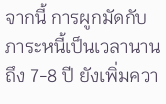จากนี้ การผูกมัดกับภาระหนี้เป็นเวลานานถึง 7-8 ปี ยังเพิ่มควา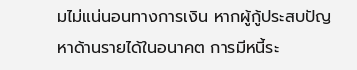มไม่แน่นอนทางการเงิน หากผู้กู้ประสบปัญหาด้านรายได้ในอนาคต การมีหนี้ระ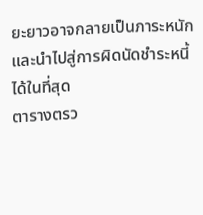ยะยาวอาจกลายเป็นภาระหนักและนำไปสู่การผิดนัดชำระหนี้ได้ในที่สุด
ตารางตรว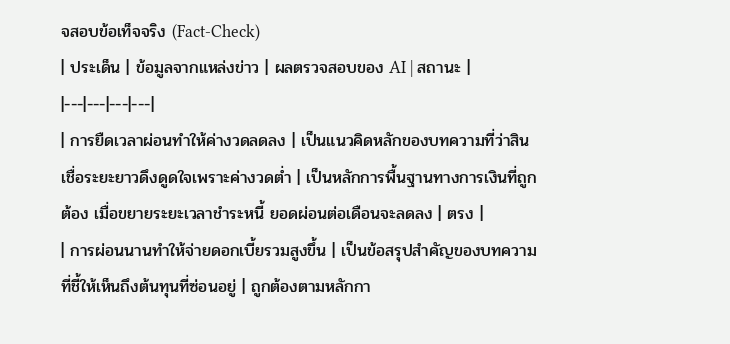จสอบข้อเท็จจริง (Fact-Check)
| ประเด็น | ข้อมูลจากแหล่งข่าว | ผลตรวจสอบของ AI | สถานะ |
|---|---|---|---|
| การยืดเวลาผ่อนทำให้ค่างวดลดลง | เป็นแนวคิดหลักของบทความที่ว่าสินเชื่อระยะยาวดึงดูดใจเพราะค่างวดต่ำ | เป็นหลักการพื้นฐานทางการเงินที่ถูกต้อง เมื่อขยายระยะเวลาชำระหนี้ ยอดผ่อนต่อเดือนจะลดลง | ตรง |
| การผ่อนนานทำให้จ่ายดอกเบี้ยรวมสูงขึ้น | เป็นข้อสรุปสำคัญของบทความที่ชี้ให้เห็นถึงต้นทุนที่ซ่อนอยู่ | ถูกต้องตามหลักกา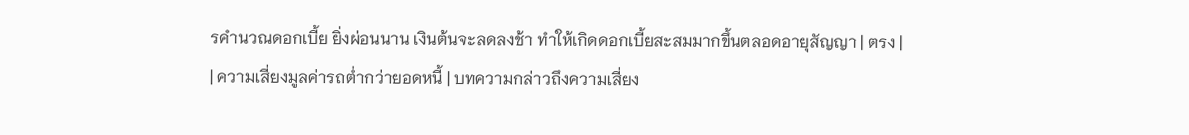รคำนวณดอกเบี้ย ยิ่งผ่อนนาน เงินต้นจะลดลงช้า ทำให้เกิดดอกเบี้ยสะสมมากขึ้นตลอดอายุสัญญา | ตรง |
| ความเสี่ยงมูลค่ารถต่ำกว่ายอดหนี้ | บทความกล่าวถึงความเสี่ยง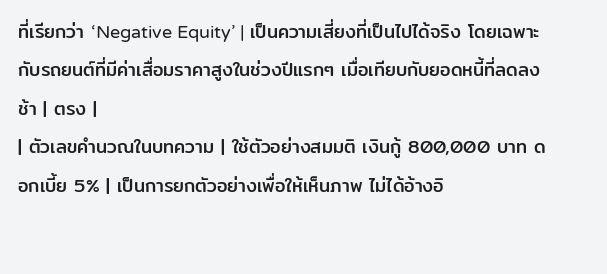ที่เรียกว่า ‘Negative Equity’ | เป็นความเสี่ยงที่เป็นไปได้จริง โดยเฉพาะกับรถยนต์ที่มีค่าเสื่อมราคาสูงในช่วงปีแรกๆ เมื่อเทียบกับยอดหนี้ที่ลดลงช้า | ตรง |
| ตัวเลขคำนวณในบทความ | ใช้ตัวอย่างสมมติ เงินกู้ 800,000 บาท ดอกเบี้ย 5% | เป็นการยกตัวอย่างเพื่อให้เห็นภาพ ไม่ได้อ้างอิ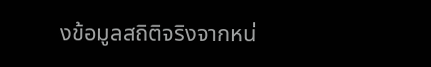งข้อมูลสถิติจริงจากหน่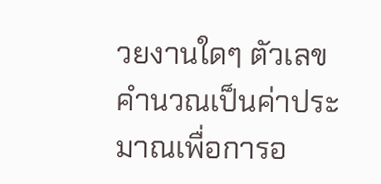วยงานใดๆ ตัวเลขคำนวณเป็นค่าประมาณเพื่อการอ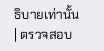ธิบายเท่านั้น | ตรวจสอบ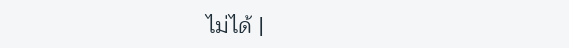ไม่ได้ |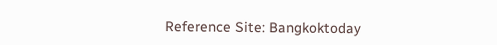Reference Site: Bangkoktoday